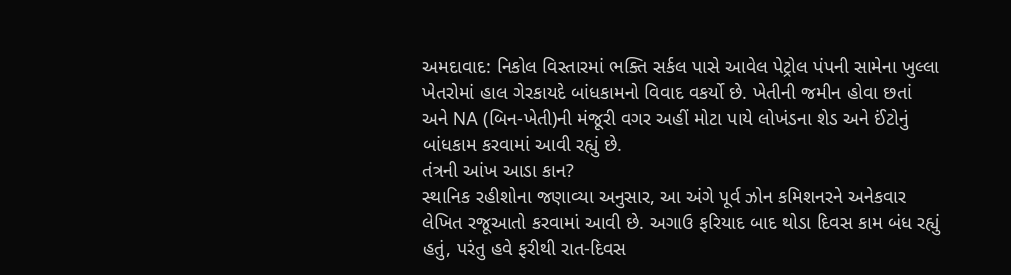અમદાવાદ: નિકોલ વિસ્તારમાં ભક્તિ સર્કલ પાસે આવેલ પેટ્રોલ પંપની સામેના ખુલ્લા ખેતરોમાં હાલ ગેરકાયદે બાંધકામનો વિવાદ વકર્યો છે. ખેતીની જમીન હોવા છતાં અને NA (બિન-ખેતી)ની મંજૂરી વગર અહીં મોટા પાયે લોખંડના શેડ અને ઈંટોનું બાંધકામ કરવામાં આવી રહ્યું છે.
તંત્રની આંખ આડા કાન?
સ્થાનિક રહીશોના જણાવ્યા અનુસાર, આ અંગે પૂર્વ ઝોન કમિશનરને અનેકવાર લેખિત રજૂઆતો કરવામાં આવી છે. અગાઉ ફરિયાદ બાદ થોડા દિવસ કામ બંધ રહ્યું હતું, પરંતુ હવે ફરીથી રાત-દિવસ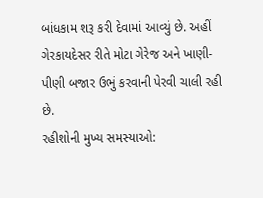બાંધકામ શરૂ કરી દેવામાં આવ્યું છે. અહીં ગેરકાયદેસર રીતે મોટા ગેરેજ અને ખાણી-પીણી બજાર ઉભું કરવાની પેરવી ચાલી રહી છે.
રહીશોની મુખ્ય સમસ્યાઓ: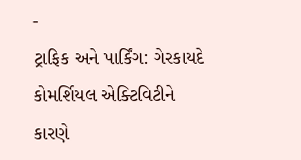-
ટ્રાફિક અને પાર્કિંગ: ગેરકાયદે કોમર્શિયલ એક્ટિવિટીને કારણે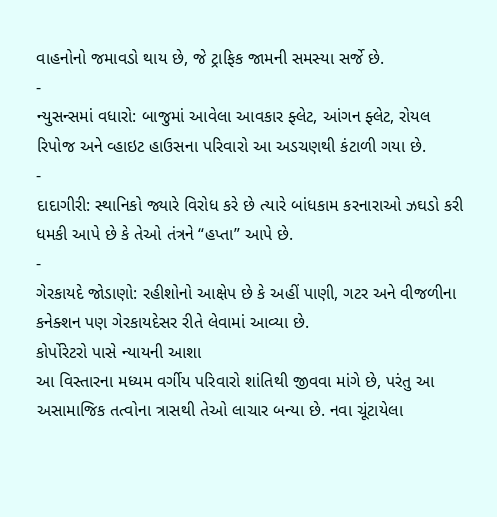વાહનોનો જમાવડો થાય છે, જે ટ્રાફિક જામની સમસ્યા સર્જે છે.
-
ન્યુસન્સમાં વધારો: બાજુમાં આવેલા આવકાર ફ્લેટ, આંગન ફ્લેટ, રોયલ રિપોજ અને વ્હાઇટ હાઉસના પરિવારો આ અડચણથી કંટાળી ગયા છે.
-
દાદાગીરી: સ્થાનિકો જ્યારે વિરોધ કરે છે ત્યારે બાંધકામ કરનારાઓ ઝઘડો કરી ધમકી આપે છે કે તેઓ તંત્રને “હપ્તા” આપે છે.
-
ગેરકાયદે જોડાણો: રહીશોનો આક્ષેપ છે કે અહીં પાણી, ગટર અને વીજળીના કનેક્શન પણ ગેરકાયદેસર રીતે લેવામાં આવ્યા છે.
કોર્પોરેટરો પાસે ન્યાયની આશા
આ વિસ્તારના મધ્યમ વર્ગીય પરિવારો શાંતિથી જીવવા માંગે છે, પરંતુ આ અસામાજિક તત્વોના ત્રાસથી તેઓ લાચાર બન્યા છે. નવા ચૂંટાયેલા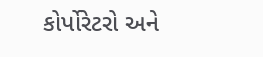કોર્પોરેટરો અને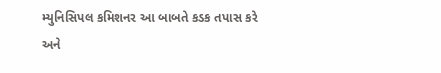મ્યુનિસિપલ કમિશનર આ બાબતે કડક તપાસ કરે અને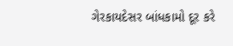ગેરકાયદેસર બાંધકામો દૂર કરે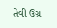તેવી ઉગ્ર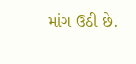માંગ ઉઠી છે.